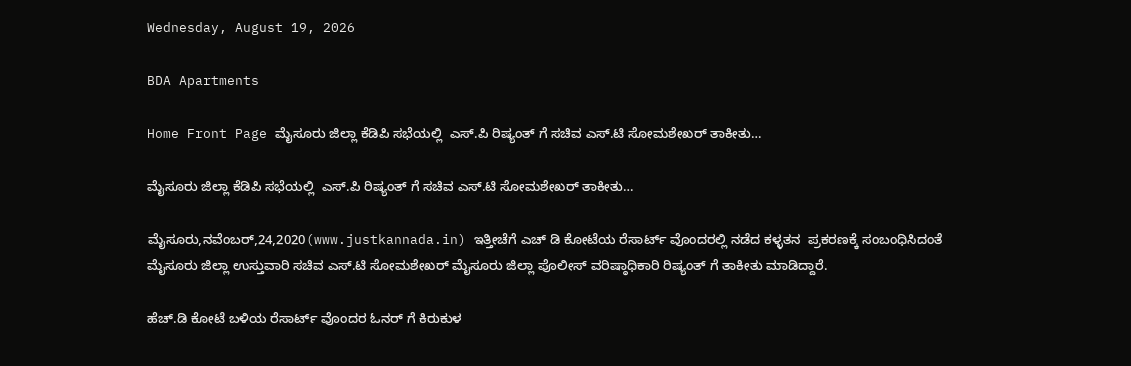Wednesday, August 19, 2026

BDA Apartments

Home Front Page ಮೈಸೂರು ಜಿಲ್ಲಾ ಕೆಡಿಪಿ ಸಭೆಯಲ್ಲಿ  ಎಸ್.ಪಿ ರಿಷ್ಯಂತ್ ಗೆ ಸಚಿವ ಎಸ್.ಟಿ ಸೋಮಶೇಖರ್ ತಾಕೀತು…

ಮೈಸೂರು ಜಿಲ್ಲಾ ಕೆಡಿಪಿ ಸಭೆಯಲ್ಲಿ  ಎಸ್.ಪಿ ರಿಷ್ಯಂತ್ ಗೆ ಸಚಿವ ಎಸ್.ಟಿ ಸೋಮಶೇಖರ್ ತಾಕೀತು…

ಮೈಸೂರು,ನವೆಂಬರ್,24,2020(www.justkannada.in) ಇತ್ತೀಚೆಗೆ ಎಚ್ ಡಿ ಕೋಟೆಯ ರೆಸಾರ್ಟ್ ವೊಂದರಲ್ಲಿ ನಡೆದ ಕಳ್ಳತನ  ಪ್ರಕರಣಕ್ಕೆ ಸಂಬಂಧಿಸಿದಂತೆ ಮೈಸೂರು ಜಿಲ್ಲಾ ಉಸ್ತುವಾರಿ ಸಚಿವ ಎಸ್.ಟಿ ಸೋಮಶೇಖರ್ ಮೈಸೂರು ಜಿಲ್ಲಾ ಪೊಲೀಸ್ ವರಿಷ್ಠಾಧಿಕಾರಿ ರಿಷ್ಯಂತ್ ಗೆ ತಾಕೀತು ಮಾಡಿದ್ದಾರೆ.

ಹೆಚ್.ಡಿ ಕೋಟೆ ಬಳಿಯ ರೆಸಾರ್ಟ್ ವೊಂದರ ಓನರ್ ಗೆ ಕಿರುಕುಳ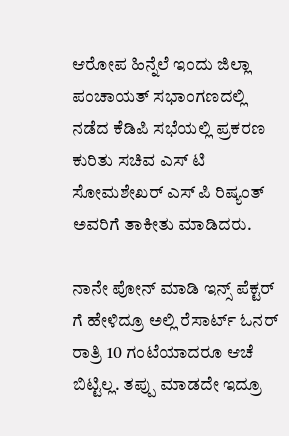ಆರೋಪ ಹಿನ್ನೆಲೆ ಇಂದು ಜಿಲ್ಲಾ ಪಂಚಾಯತ್ ಸಭಾಂಗಣದಲ್ಲಿ ನಡೆದ ಕೆಡಿಪಿ ಸಭೆಯಲ್ಲಿ ಪ್ರಕರಣ ಕುರಿತು ಸಚಿವ ಎಸ್ ಟಿ ಸೋಮಶೇಖರ್ ಎಸ್ ಪಿ ರಿಷ್ಯಂತ್ ಅವರಿಗೆ ತಾಕೀತು ಮಾಡಿದರು.

ನಾನೇ ಪೋನ್ ಮಾಡಿ‌ ಇನ್ಸ್ ಪೆಕ್ಟರ್ ಗೆ ಹೇಳಿದ್ರೂ ಅಲ್ಲಿ ರೆಸಾರ್ಟ್ ಓನರ್ ರಾತ್ರಿ 10 ಗಂಟೆಯಾದರೂ ಆಚೆ ಬಿಟ್ಟಿಲ್ಲ. ತಪ್ಪು ಮಾಡದೇ ಇದ್ರೂ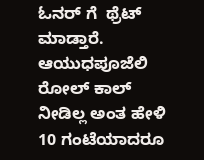ಓನರ್ ಗೆ  ಥ್ರೆಟ್ ಮಾಡ್ತಾರೆ. ಆಯುಧಪೂಜೆಲಿ ರೋಲ್ ಕಾಲ್ ನೀಡಿಲ್ಲ ಅಂತ ಹೇಳಿ  10 ಗಂಟೆಯಾದರೂ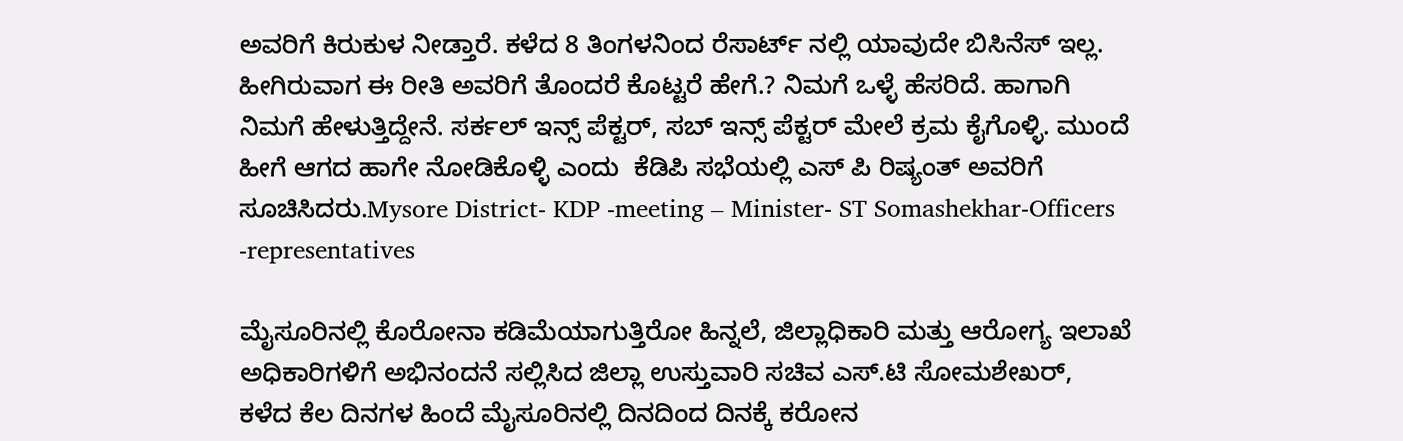ಅವರಿಗೆ ಕಿರುಕುಳ ನೀಡ್ತಾರೆ. ಕಳೆದ 8 ತಿಂಗಳನಿಂದ ರೆಸಾರ್ಟ್ ನಲ್ಲಿ ಯಾವುದೇ ಬಿಸಿನೆಸ್ ಇಲ್ಲ. ಹೀಗಿರುವಾಗ ಈ ರೀತಿ ಅವರಿಗೆ ತೊಂದರೆ ಕೊಟ್ಟರೆ ಹೇಗೆ.? ನಿಮಗೆ ಒಳ್ಳೆ ಹೆಸರಿದೆ. ಹಾಗಾಗಿ ನಿಮಗೆ ಹೇಳುತ್ತಿದ್ದೇನೆ. ಸರ್ಕಲ್ ಇನ್ಸ್ ಪೆಕ್ಟರ್, ಸಬ್ ಇನ್ಸ್ ಪೆಕ್ಟರ್ ಮೇಲೆ ಕ್ರಮ ಕೈಗೊಳ್ಳಿ. ಮುಂದೆ ಹೀಗೆ ಆಗದ ಹಾಗೇ ನೋಡಿಕೊಳ್ಳಿ ಎಂದು  ಕೆಡಿಪಿ ಸಭೆಯಲ್ಲಿ ಎಸ್ ಪಿ ರಿಷ್ಯಂತ್ ಅವರಿಗೆ ಸೂಚಿಸಿದರು.Mysore District- KDP -meeting – Minister- ST Somashekhar-Officers -representatives

ಮೈಸೂರಿನಲ್ಲಿ ಕೊರೋನಾ ಕಡಿಮೆಯಾಗುತ್ತಿರೋ ಹಿನ್ನಲೆ, ಜಿಲ್ಲಾಧಿಕಾರಿ ಮತ್ತು ಆರೋಗ್ಯ ಇಲಾಖೆ ಅಧಿಕಾರಿಗಳಿಗೆ ಅಭಿನಂದನೆ ಸಲ್ಲಿಸಿದ ಜಿಲ್ಲಾ ಉಸ್ತುವಾರಿ ಸಚಿವ ಎಸ್.ಟಿ ಸೋಮಶೇಖರ್,  ಕಳೆದ ಕೆಲ ದಿನಗಳ ಹಿಂದೆ ಮೈಸೂರಿನಲ್ಲಿ ದಿನದಿಂದ ದಿನಕ್ಕೆ ಕರೋನ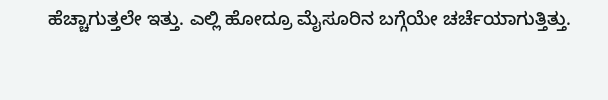ಹೆಚ್ಚಾಗುತ್ತಲೇ ಇತ್ತು. ಎಲ್ಲಿ ಹೋದ್ರೂ ಮೈಸೂರಿನ ಬಗ್ಗೆಯೇ ಚರ್ಚೆಯಾಗುತ್ತಿತ್ತು.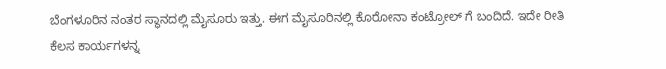ಬೆಂಗಳೂರಿನ ನಂತರ ಸ್ಥಾನದಲ್ಲಿ ಮೈಸೂರು ಇತ್ತು. ಈಗ ಮೈಸೂರಿನಲ್ಲಿ ಕೊರೋನಾ ಕಂಟ್ರೋಲ್‌ ಗೆ ಬಂದಿದೆ. ಇದೇ ರೀತಿ ಕೆಲಸ ಕಾರ್ಯಗಳನ್ನ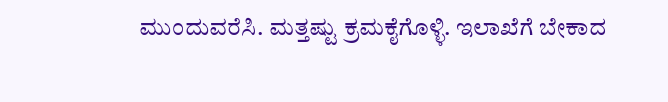ಮುಂದುವರೆಸಿ. ಮತ್ತಷ್ಟು ಕ್ರಮಕೈಗೊಳ್ಳಿ. ಇಲಾಖೆಗೆ ಬೇಕಾದ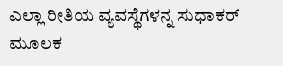ಎಲ್ಲಾ ರೀತಿಯ ವ್ಯವಸ್ಥೆಗಳನ್ನ ಸುಧಾಕರ್ ಮೂಲಕ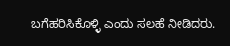ಬಗೆಹರಿಸಿಕೊಳ್ಳಿ ಎಂದು ಸಲಹೆ ನೀಡಿದರು.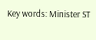Key words: Minister ST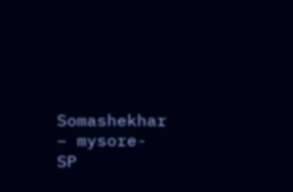Somashekhar – mysore- SP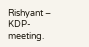Rishyant – KDP- meeting.